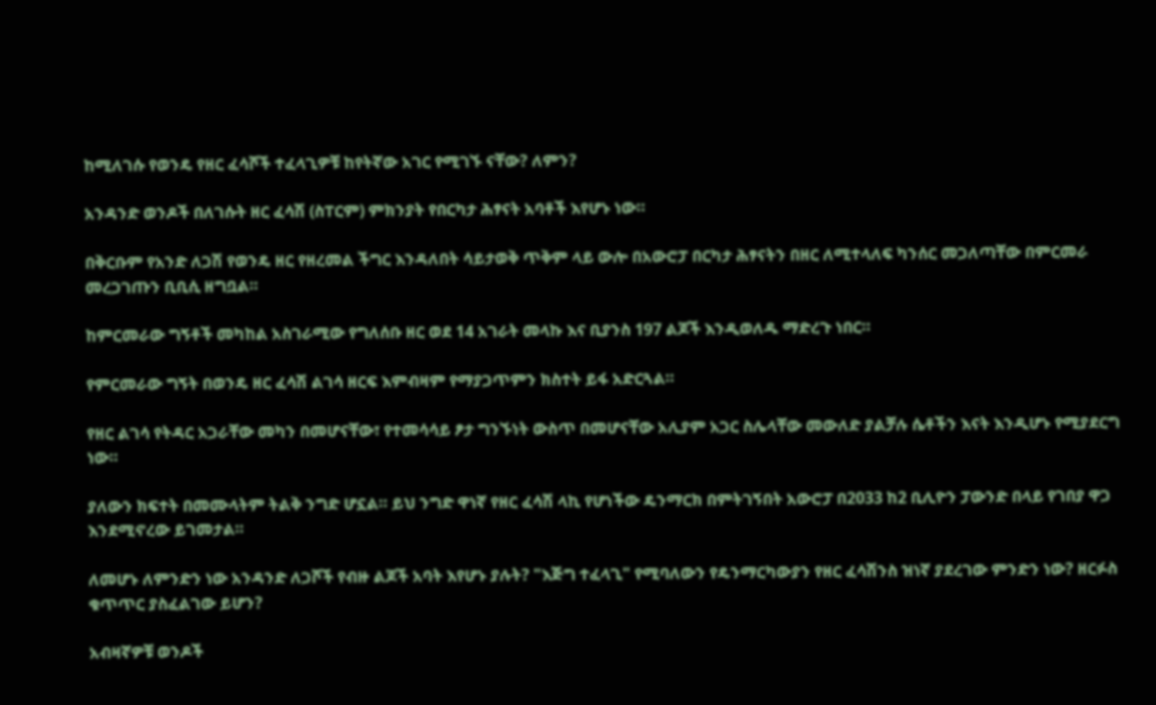ከሚለገሱ የወንዴ የዘር ፈሳሾች ተፈላጊዎቹ ከየትኛው አገር የሚገኙ ናቸው? ለምን?

አንዳንድ ወንዶች በለገሱት ዘር ፈሳሽ (ስፐርም) ምክንያት የበርካታ ሕፃናት አባቶች እየሆኑ ነው።

በቅርቡም የአንድ ለጋሽ የወንዴ ዘር የዘረመል ችግር እንዳለበት ሳይታወቅ ጥቅም ላይ ውሎ በአውሮፓ በርካታ ሕፃናትን በዘር ለሚተላለፍ ካንሰር መጋለጣቸው በምርመራ መረጋገጡን ቢቢሲ ዘግቧል።

ከምርመራው ግኝቶች መካከል አስገራሚው የግለሰቡ ዘር ወደ 14 አገራት መላኩ እና ቢያንስ 197 ልጆች እንዲወለዱ ማድረጉ ነበር።

የምርመራው ግኝት በወንዴ ዘር ፈሳሽ ልገሳ ዘርፍ እምብዛም የማያጋጥምን ክስተት ይፋ አድርጓል።

የዘር ልገሳ የትዳር አጋራቸው መካን በመሆናቸው፣ የተመሳሳይ ፆታ ግንኙነት ውስጥ በመሆናቸው አሊያም አጋር ስሌላቸው መውለድ ያልቻሉ ሴቶችን እናት እንዲሆኑ የሚያደርግ ነው።

ያለውን ክፍተት በመሙላትም ትልቅ ንግድ ሆኗል። ይህ ንግድ ዋነኛ የዘር ፈሳሽ ላኪ የሆነችው ዴንማርክ በምትገኝበት አውሮፓ በ2033 ከ2 ቢሊዮን ፓውንድ በላይ የገበያ ዋጋ እንደሚኖረው ይገመታል።

ለመሆኑ ለምንድን ነው አንዳንድ ለጋሾች የብዙ ልጆች አባት እየሆኑ ያሉት? "እጅግ ተፈላጊ" የሚባለውን የዴንማርካውያን የዘር ፈሳሽንስ ዝነኛ ያደረገው ምንድን ነው? ዘርፉስ ቁጥጥር ያስፈልገው ይሆን?

አብዛኛዎቹ ወንዶች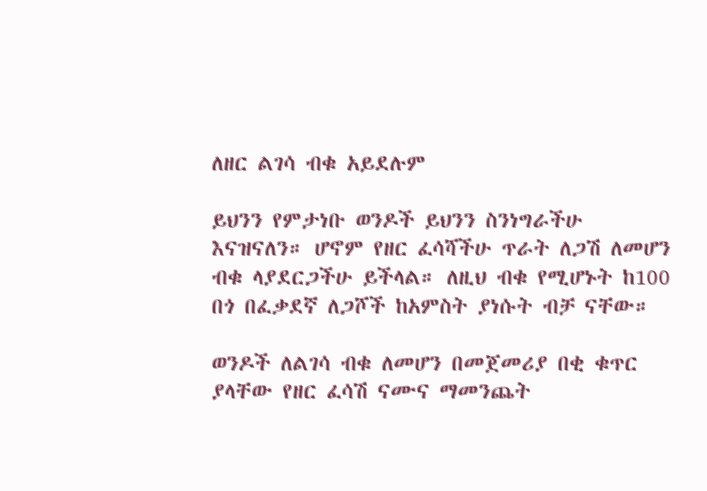ለዘር ልገሳ ብቁ አይደሉም

ይህንን የምታነቡ ወንዶች ይህንን ስንነግራችሁ እናዝናለን። ሆኖም የዘር ፈሳሻችሁ ጥራት ለጋሽ ለመሆን ብቁ ላያደርጋችሁ ይችላል። ለዚህ ብቁ የሚሆኑት ከ100 በጎ በፈቃደኛ ለጋሾች ከአምስት ያነሱት ብቻ ናቸው።

ወንዶች ለልገሳ ብቁ ለመሆን በመጀመሪያ በቂ ቁጥር ያላቸው የዘር ፈሳሽ ናሙና ማመንጨት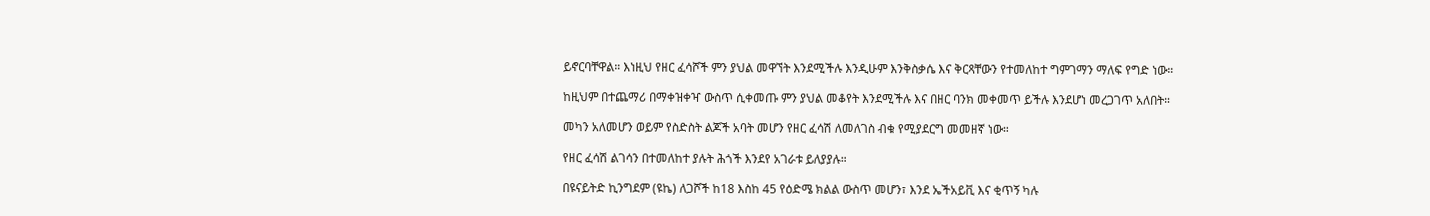ይኖርባቸዋል። እነዚህ የዘር ፈሳሾች ምን ያህል መዋኘት እንደሚችሉ እንዲሁም እንቅስቃሴ እና ቅርጻቸውን የተመለከተ ግምገማን ማለፍ የግድ ነው።

ከዚህም በተጨማሪ በማቀዝቀዣ ውስጥ ሲቀመጡ ምን ያህል መቆየት እንደሚችሉ እና በዘር ባንክ መቀመጥ ይችሉ እንደሆነ መረጋገጥ አለበት።

መካን አለመሆን ወይም የስድስት ልጆች አባት መሆን የዘር ፈሳሽ ለመለገስ ብቁ የሚያደርግ መመዘኛ ነው።

የዘር ፈሳሽ ልገሳን በተመለከተ ያሉት ሕጎች እንደየ አገራቱ ይለያያሉ።

በዩናይትድ ኪንግደም (ዩኬ) ለጋሾች ከ18 እስከ 45 የዕድሜ ክልል ውስጥ መሆን፣ እንደ ኤችአይቪ እና ቂጥኝ ካሉ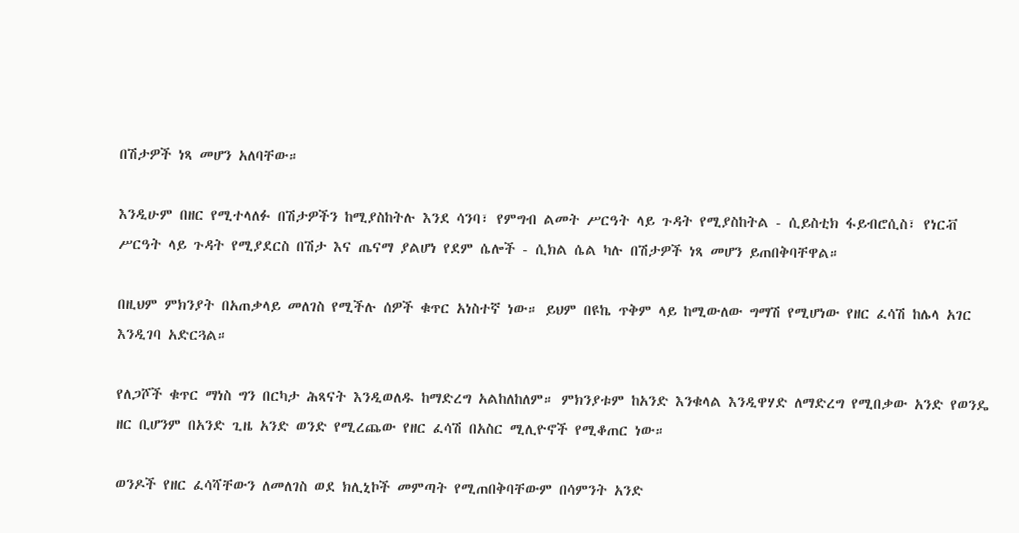በሽታዎች ነጻ መሆን አለባቸው።

እንዲሁም በዘር የሚተላለፉ በሽታዎችን ከሚያስከትሉ እንደ ሳንባ፣ የምግብ ልመት ሥርዓት ላይ ጉዳት የሚያስከትል - ሲይስቲክ ፋይብሮሲስ፣ የነርቭ ሥርዓት ላይ ጉዳት የሚያደርስ በሽታ እና ጤናማ ያልሆነ የደም ሴሎች - ሲክል ሴል ካሉ በሽታዎች ነጻ መሆን ይጠበቅባቸዋል።

በዚህም ምክንያት በአጠቃላይ መለገስ የሚችሉ ሰዎች ቁጥር አነስተኛ ነው። ይህም በዩኬ ጥቅም ላይ ከሚውለው ግማሽ የሚሆነው የዘር ፈሳሽ ከሌላ አገር እንዲገባ አድርጓል።

የለጋሾች ቁጥር ማነስ ግን በርካታ ሕጻናት እንዲወለዱ ከማድረግ አልከለከለም። ምክንያቱም ከአንድ እንቁላል እንዲዋሃድ ለማድረግ የሚበቃው አንድ የወንዴ ዘር ቢሆንም በአንድ ጊዜ አንድ ወንድ የሚረጨው የዘር ፈሳሽ በአስር ሚሊዮኖች የሚቆጠር ነው።

ወንዶች የዘር ፈሳሻቸውን ለመለገስ ወደ ክሊኒኮች መምጣት የሚጠበቅባቸውም በሳምንት አንድ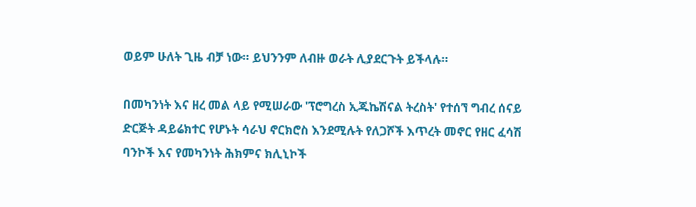ወይም ሁለት ጊዜ ብቻ ነው። ይህንንም ለብዙ ወራት ሊያደርጉት ይችላሉ።

በመካንነት እና ዘረ መል ላይ የሚሠራው 'ፕሮግረስ ኢጁኬሽናል ትረስት' የተሰኘ ግብረ ሰናይ ድርጅት ዳይሬክተር የሆኑት ሳራህ ኖርክሮስ እንደሚሉት የለጋሾች እጥረት መኖር የዘር ፈሳሽ ባንኮች እና የመካንነት ሕክምና ክሊኒኮች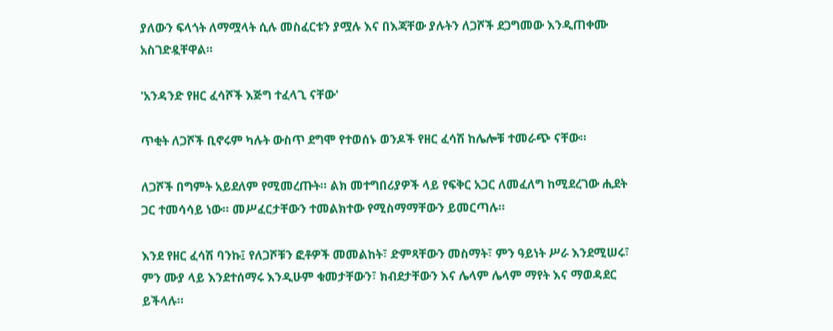ያለውን ፍላጎት ለማሟላት ሲሉ መስፈርቱን ያሟሉ እና በእጃቸው ያሉትን ለጋሾች ደጋግመው እንዲጠቀሙ አስገድዷቸዋል።

'አንዳንድ የዘር ፈሳሾች እጅግ ተፈላጊ ናቸው'

ጥቂት ለጋሾች ቢኖሩም ካሉት ውስጥ ደግሞ የተወሰኑ ወንዶች የዘር ፈሳሽ ከሌሎቹ ተመራጭ ናቸው።

ለጋሾች በግምት አይደለም የሚመረጡት። ልክ መተግበሪያዎች ላይ የፍቅር አጋር ለመፈለግ ከሚደረገው ሒደት ጋር ተመሳሳይ ነው። መሥፈርታቸውን ተመልክተው የሚስማማቸውን ይመርጣሉ።

እንደ የዘር ፈሳሽ ባንኩ፤ የለጋሾቹን ፎቶዎች መመልከት፣ ድምጻቸውን መስማት፣ ምን ዓይነት ሥራ እንደሚሠሩ፣ ምን ሙያ ላይ እንደተሰማሩ እንዲሁም ቁመታቸውን፣ ክብደታቸውን እና ሌላም ሌላም ማየት እና ማወዳደር ይችላሉ።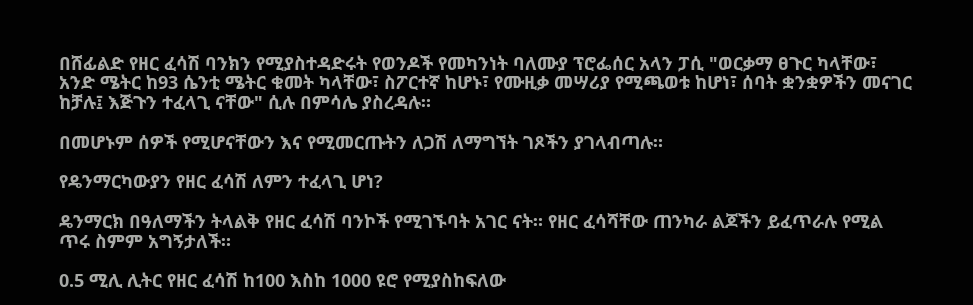በሸፊልድ የዘር ፈሳሽ ባንክን የሚያስተዳድሩት የወንዶች የመካንነት ባለሙያ ፕሮፌሰር አላን ፓሲ "ወርቃማ ፀጉር ካላቸው፣ አንድ ሜትር ከ93 ሴንቲ ሜትር ቁመት ካላቸው፣ ስፖርተኛ ከሆኑ፣ የሙዚቃ መሣሪያ የሚጫወቱ ከሆነ፣ ሰባት ቋንቋዎችን መናገር ከቻሉ፤ እጅጉን ተፈላጊ ናቸው" ሲሉ በምሳሌ ያስረዳሉ።

በመሆኑም ሰዎች የሚሆናቸውን እና የሚመርጡትን ለጋሽ ለማግኘት ገጾችን ያገላብጣሉ።

የዴንማርካውያን የዘር ፈሳሽ ለምን ተፈላጊ ሆነ?

ዴንማርክ በዓለማችን ትላልቅ የዘር ፈሳሽ ባንኮች የሚገኙባት አገር ናት። የዘር ፈሳሻቸው ጠንካራ ልጆችን ይፈጥራሉ የሚል ጥሩ ስምም አግኝታለች።

0.5 ሚሊ ሊትር የዘር ፈሳሽ ከ100 እስከ 1000 ዩሮ የሚያስከፍለው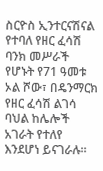ስርዮስ ኢንተርናሽናል የተባለ የዘር ፈሳሽ ባንክ መሥራች የሆኑት የ71 ዓመቱ ኦል ሾው፣ በዴንማርክ የዘር ፈሳሽ ልገሳ ባህል ከሌሎች አገራት የተለየ እንደሆነ ይናገራሉ።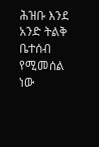ሕዝቡ እንደ አንድ ትልቅ ቤተሰብ የሚመሰል ነው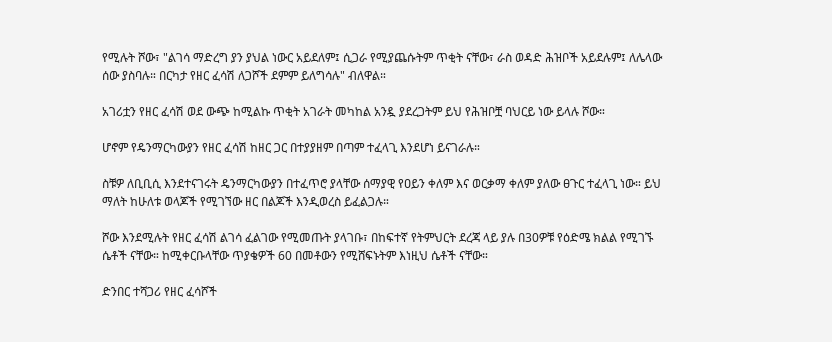የሚሉት ሾው፣ "ልገሳ ማድረግ ያን ያህል ነውር አይደለም፤ ሲጋራ የሚያጨሱትም ጥቂት ናቸው፣ ራስ ወዳድ ሕዝቦች አይደሉም፤ ለሌላው ሰው ያስባሉ። በርካታ የዘር ፈሳሽ ለጋሾች ደምም ይለግሳሉ" ብለዋል።

አገሪቷን የዘር ፈሳሽ ወደ ውጭ ከሚልኩ ጥቂት አገራት መካከል አንዷ ያደረጋትም ይህ የሕዝቦቿ ባህርይ ነው ይላሉ ሾው።

ሆኖም የዴንማርካውያን የዘር ፈሳሽ ከዘር ጋር በተያያዘም በጣም ተፈላጊ እንደሆነ ይናገራሉ።

ስቹዎ ለቢቢሲ እንደተናገሩት ዴንማርካውያን በተፈጥሮ ያላቸው ሰማያዊ የዐይን ቀለም እና ወርቃማ ቀለም ያለው ፀጉር ተፈላጊ ነው። ይህ ማለት ከሁለቱ ወላጆች የሚገኘው ዘር በልጆች እንዲወረስ ይፈልጋሉ።

ሾው እንደሚሉት የዘር ፈሳሽ ልገሳ ፈልገው የሚመጡት ያላገቡ፣ በከፍተኛ የትምህርት ደረጃ ላይ ያሉ በ30ዎቹ የዕድሜ ክልል የሚገኙ ሴቶች ናቸው። ከሚቀርቡላቸው ጥያቄዎች 60 በመቶውን የሚሸፍኑትም እነዚህ ሴቶች ናቸው።

ድንበር ተሻጋሪ የዘር ፈሳሾች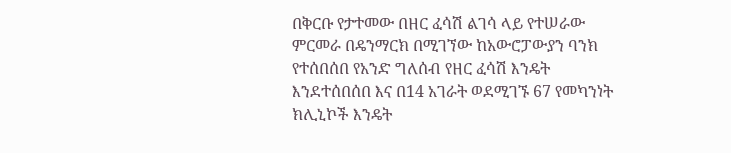በቅርቡ የታተመው በዘር ፈሳሽ ልገሳ ላይ የተሠራው ምርመራ በዴንማርክ በሚገኘው ከአውሮፓውያን ባንክ የተሰበሰበ የአንድ ግለሰብ የዘር ፈሳሽ እንዴት እንደተሰበሰበ እና በ14 አገራት ወደሚገኙ 67 የመካንነት ክሊኒኮች እንዴት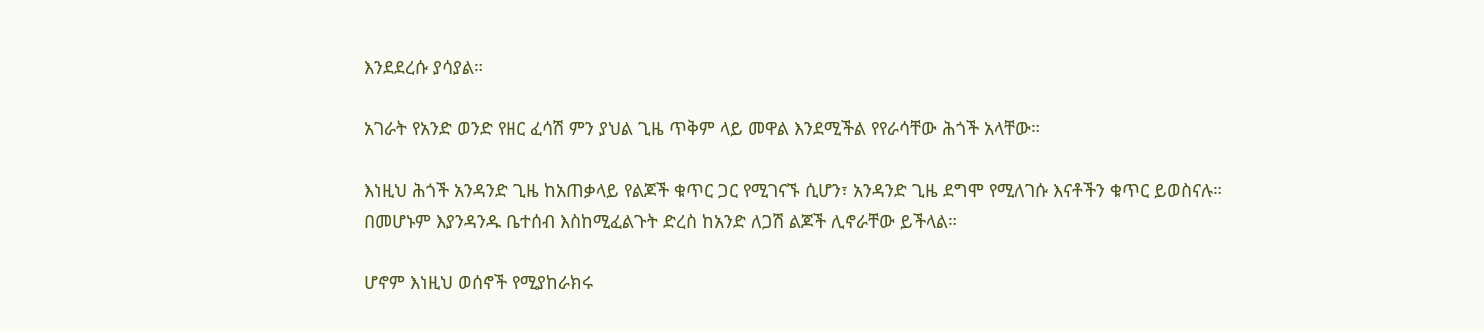እንደደረሱ ያሳያል።

አገራት የአንድ ወንድ የዘር ፈሳሽ ምን ያህል ጊዜ ጥቅም ላይ መዋል እንደሚችል የየራሳቸው ሕጎች አላቸው።

እነዚህ ሕጎች አንዳንድ ጊዜ ከአጠቃላይ የልጆች ቁጥር ጋር የሚገናኙ ሲሆን፣ አንዳንድ ጊዜ ደግሞ የሚለገሱ እናቶችን ቁጥር ይወስናሉ። በመሆኑም እያንዳንዱ ቤተሰብ እስከሚፈልጉት ድረስ ከአንድ ለጋሽ ልጆች ሊኖራቸው ይችላል።

ሆኖም እነዚህ ወሰኖች የሚያከራክሩ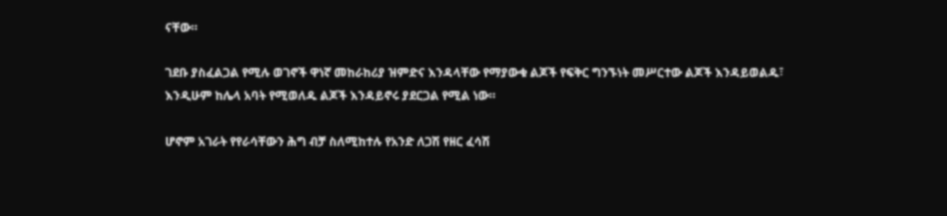ናቸው።

ገደቡ ያስፈልጋል የሚሉ ወገኖች ዋነኛ መከራከሪያ ዝምድና እንዳላቸው የማያውቁ ልጆች የፍቅር ግንኙነት መሥርተው ልጆች እንዳይወልዱ፣ እንዲሁም ከሌላ አባት የሚወለዱ ልጆች እንዳይኖሩ ያደርጋል የሚል ነው።

ሆኖም አገራት የየራሳቸውን ሕግ ብቻ ስለሚከተሉ የአንድ ለጋሽ የዘር ፈሳሽ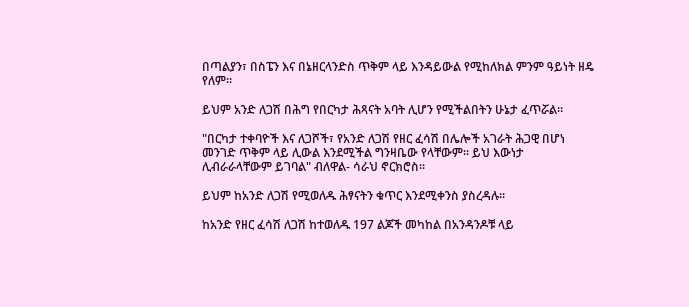በጣልያን፣ በስፔን እና በኔዘርላንድስ ጥቅም ላይ እንዳይውል የሚከለክል ምንም ዓይነት ዘዴ የለም።

ይህም አንድ ለጋሽ በሕግ የበርካታ ሕጻናት አባት ሊሆን የሚችልበትን ሁኔታ ፈጥሯል።

"በርካታ ተቀባዮች እና ለጋሾች፣ የአንድ ለጋሽ የዘር ፈሳሽ በሌሎች አገራት ሕጋዊ በሆነ መንገድ ጥቅም ላይ ሊውል እንደሚችል ግንዛቤው የላቸውም። ይህ እውነታ ሊብራራላቸውም ይገባል" ብለዋል- ሳራህ ኖርክሮስ።

ይህም ከአንድ ለጋሽ የሚወለዱ ሕፃናትን ቁጥር እንደሚቀንስ ያስረዳሉ።

ከአንድ የዘር ፈሳሽ ለጋሽ ከተወለዱ 197 ልጆች መካከል በአንዳንዶቹ ላይ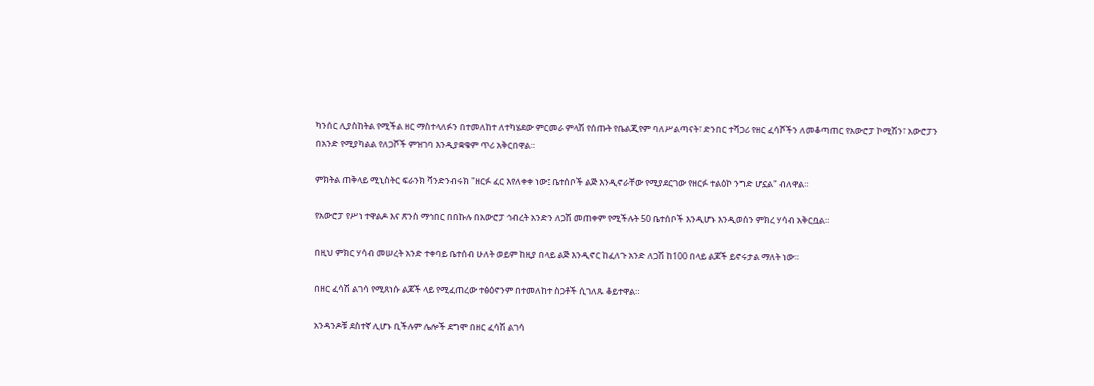ካንሰር ሊያስከትል የሚችል ዘር ማስተላለፉን በተመለከተ ለተካሄደው ምርመራ ምላሽ የሰጡት የቤልጂየም ባለሥልጣናት፣ ድንበር ተሻጋሪ የዘር ፈሳሾችን ለመቆጣጠር የአውሮፓ ኮሚሽን፣ አውሮፓን በአንድ የሚያካልል የለጋሾች ምዝገባ እንዲያቋቁም ጥሪ አቅርበዋል።

ምክትል ጠቅላይ ሚኒስትር ፍራንክ ቫንድንብሩክ "ዘርፉ ፈር እየለቀቀ ነው፤ ቤተሰቦች ልጅ እንዲኖራቸው የሚያደርገው የዘርፉ ተልዕኮ ንግድ ሆኗል" ብለዋል።

የአውሮፓ የሥነ ተዋልዶ እና ጽንስ ማኅበር በበኩሉ በአውሮፓ ኅብረት አንድን ለጋሽ መጠቀም የሚችሉት 50 ቤተሰቦች እንዲሆኑ እንዲወሰን ምክረ ሃሳብ አቅርቧል።

በዚህ ምክር ሃሳብ መሠረት አንድ ተቀባይ ቤተሰብ ሁለት ወይም ከዚያ በላይ ልጅ እንዲኖር ከፈለጉ አንድ ለጋሽ ከ100 በላይ ልጆች ይኖሩታል ማለት ነው።

በዘር ፈሳሽ ልገሳ የሚጸነሱ ልጆች ላይ የሚፈጠረው ተፅዕኖንም በተመለከተ ስጋቶች ሲገለጹ ቆይተዋል።

አንዳንዶቹ ደስተኛ ሊሆኑ ቢችሉም ሌሎች ደግሞ በዘር ፈሳሽ ልገሳ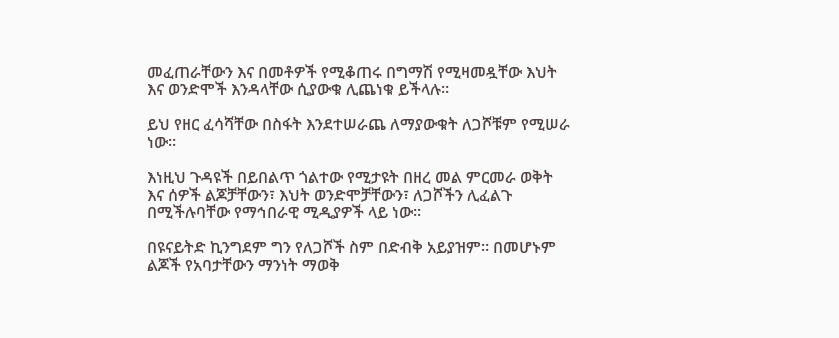መፈጠራቸውን እና በመቶዎች የሚቆጠሩ በግማሽ የሚዛመዷቸው እህት እና ወንድሞች እንዳላቸው ሲያውቁ ሊጨነቁ ይችላሉ።

ይህ የዘር ፈሳሻቸው በስፋት እንደተሠራጨ ለማያውቁት ለጋሾቹም የሚሠራ ነው።

እነዚህ ጉዳዩች በይበልጥ ጎልተው የሚታዩት በዘረ መል ምርመራ ወቅት እና ሰዎች ልጆቻቸውን፣ እህት ወንድሞቻቸውን፣ ለጋሾችን ሊፈልጉ በሚችሉባቸው የማኅበራዊ ሚዲያዎች ላይ ነው።

በዩናይትድ ኪንግደም ግን የለጋሾች ስም በድብቅ አይያዝም። በመሆኑም ልጆች የአባታቸውን ማንነት ማወቅ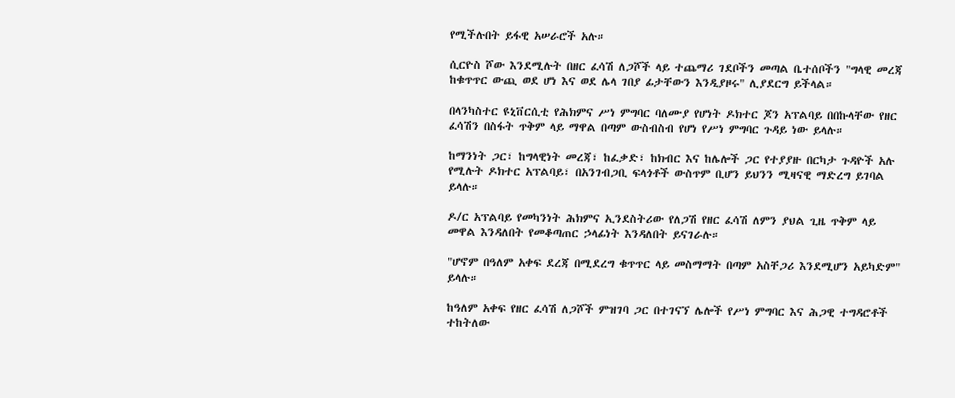የሚችሉበት ይፋዊ አሠራሮች አሉ።

ሲርዮስ ሾው እንደሚሉት በዘር ፈሳሽ ለጋሾች ላይ ተጨማሪ ገደቦችን መጣል ቤተሰቦችን "ግላዊ መረጃ ከቁጥጥር ውጪ ወደ ሆነ እና ወደ ሌላ ገበያ ፊታቸውን እንዲያዞሩ" ሊያደርግ ይችላል።

በላንካስተር ዩኒቨርሲቲ የሕክምና ሥነ ምግባር ባለሙያ የሆነት ዶክተር ጆን አፕልባይ በበኩላቸው የዘር ፈሳሽን በስፋት ጥቅም ላይ ማዋል በጣም ውስብስብ የሆነ የሥነ ምግባር ጉዳይ ነው ይላሉ።

ከማንነት ጋር፣ ከግላዊነት መረጃ፣ ከፈቃድ፣ ከክብር እና ከሌሎች ጋር የተያያዙ በርካታ ጉዳዮች አሉ የሚሉት ዶክተር አፕልባይ፣ በአንገብጋቢ ፍላጎቶች ውስጥም ቢሆን ይህንን ሚዛናዊ ማድረግ ይገባል ይላሉ።

ዶ/ር አፕልባይ የመካንነት ሕክምና ኢንደስትሪው የለጋሽ የዘር ፈሳሽ ለምን ያህል ጊዜ ጥቅም ላይ መዋል እንዳለበት የመቆጣጠር ኃላፊነት እንዳለበት ይናገራሉ።

"ሆኖም በዓለም አቀፍ ደረጃ በሚደረግ ቁጥጥር ላይ መስማማት በጣም አስቸጋሪ እንደሚሆን አይካድም" ይላሉ።

ከዓለም አቀፍ የዘር ፈሳሽ ለጋሾች ምዝገባ ጋር በተገናኘ ሌሎች የሥነ ምግባር እና ሕጋዊ ተግዳሮቶች ተከትለው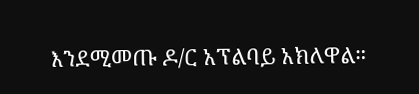እንደሚመጡ ዶ/ር አፕልባይ አክለዋል።